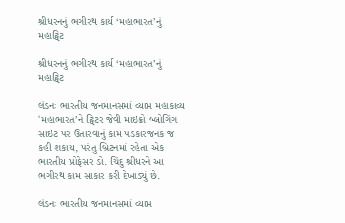શ્રીધરનનું ભગીરથ કાર્ય ‘મહાભારત’નું મહાટ્વિટ

શ્રીધરનનું ભગીરથ કાર્ય ‘મહાભારત’નું મહાટ્વિટ

લંડનઃ ભારતીય જનમાનસમાં વ્યાપ્ત મહાકાવ્ય 'મહાભારત’ને ટ્વિટર જેવી માઇક્રો બ્લોગિંગ સાઇટ પર ઉતારવાનું કામ પડકારજનક જ કહી શકાય, પરંતુ બ્રિટનમાં રહેતા એક ભારતીય પ્રોફેસર ડો. ચિંદુ શ્રીધરને આ ભગીરથ કામ સાકાર કરી દેખાડ્યું છે.

લંડનઃ ભારતીય જનમાનસમાં વ્યાપ્ત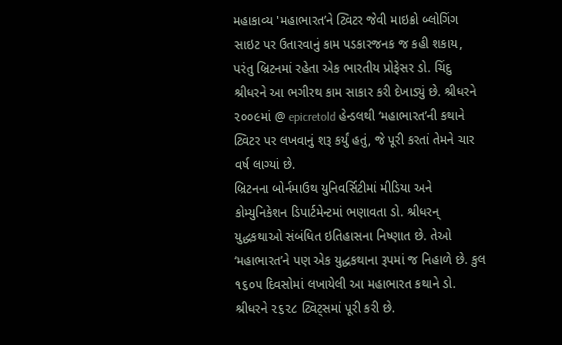મહાકાવ્ય 'મહાભારત’ને ટ્વિટર જેવી માઇક્રો બ્લોગિંગ સાઇટ પર ઉતારવાનું કામ પડકારજનક જ કહી શકાય, પરંતુ બ્રિટનમાં રહેતા એક ભારતીય પ્રોફેસર ડો. ચિંદુ શ્રીધરને આ ભગીરથ કામ સાકાર કરી દેખાડ્યું છે. શ્રીધરને ૨૦૦૯માં @ epicretold હેન્ડલથી ‘મહાભારત’ની કથાને ટ્વિટર પર લખવાનું શરૂ કર્યું હતું, જે પૂરી કરતાં તેમને ચાર વર્ષ લાગ્યાં છે.
બ્રિટનના બોર્નમાઉથ યુનિવર્સિટીમાં મીડિયા અને કોમ્યુનિકેશન ડિપાર્ટમેન્ટમાં ભણાવતા ડો. શ્રીધરન્ યુદ્ધકથાઓ સંબંધિત ઇતિહાસના નિષ્ણાત છે. તેઓ ‘મહાભારત’ને પણ એક યુદ્ધકથાના રૂપમાં જ નિહાળે છે. કુલ ૧૬૦૫ દિવસોમાં લખાયેલી આ મહાભારત કથાને ડો. શ્રીધરને ૨૬૨૮ ટ્વિટ્સમાં પૂરી કરી છે.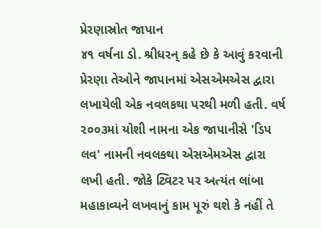પ્રેરણાસ્રોત જાપાન
૪૧ વર્ષના ડો. શ્રીધરન્ કહે છે કે આવું કરવાની પ્રેરણા તેઓને જાપાનમાં એસએમએસ દ્વારા લખાયેલી એક નવલકથા પરથી મળી હતી. વર્ષ ૨૦૦૩માં યોશી નામના એક જાપાનીસે 'ડિપ લવ' નામની નવલકથા એસએમએસ દ્વારા લખી હતી. જોકે ટ્વિટર પર અત્યંત લાંબા મહાકાવ્યને લખવાનું કામ પૂરું થશે કે નહીં તે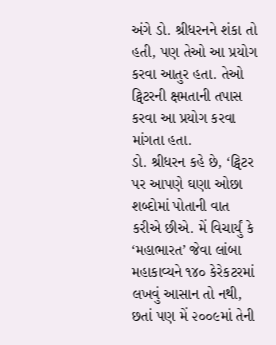અંગે ડો. શ્રીધરનને શંકા તો હતી, પણ તેઓ આ પ્રયોગ કરવા આતુર હતા. તેઓ ટ્વિટરની ક્ષમતાની તપાસ કરવા આ પ્રયોગ કરવા માંગતા હતા.
ડો. શ્રીધરન કહે છે, ‘ટ્વિટર પર આપણે ઘણા ઓછા શબ્દોમાં પોતાની વાત કરીએ છીએ. મેં વિચાર્યું કે ‘મહાભારત’ જેવા લાંબા મહાકાવ્યને ૧૪૦ કેરેકટરમાં લખવું આસાન તો નથી, છતાં પણ મેં ૨૦૦૯માં તેની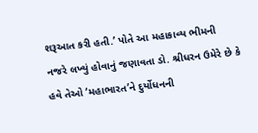શરૂઆત કરી હતી.’ પોતે આ મહાકાવ્ય ભીમની નજરે લખ્યું હોવાનું જણાવતા ડો. શ્રીધરન ઉમેરે છે કે હવે તેઓ ‘મહાભારત’ને દુર્યોધનની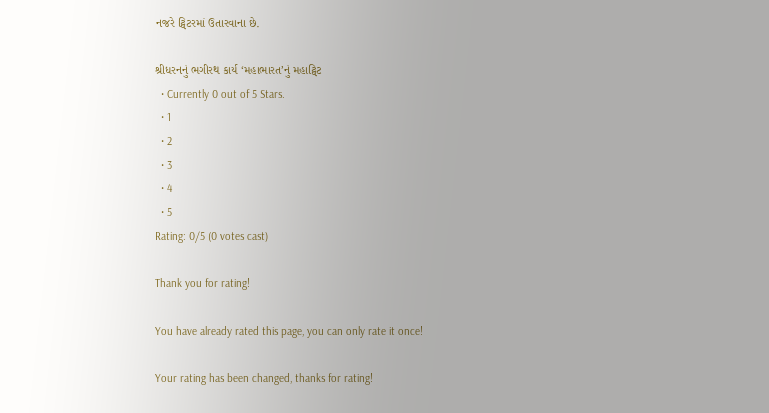નજરે ટ્વિટરમાં ઉતારવાના છે.

શ્રીધરનનું ભગીરથ કાર્ય ‘મહાભારત’નું મહાટ્વિટ
  • Currently 0 out of 5 Stars.
  • 1
  • 2
  • 3
  • 4
  • 5
Rating: 0/5 (0 votes cast)

Thank you for rating!

You have already rated this page, you can only rate it once!

Your rating has been changed, thanks for rating!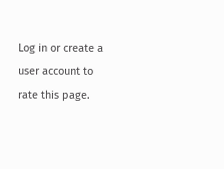Log in or create a user account to rate this page.